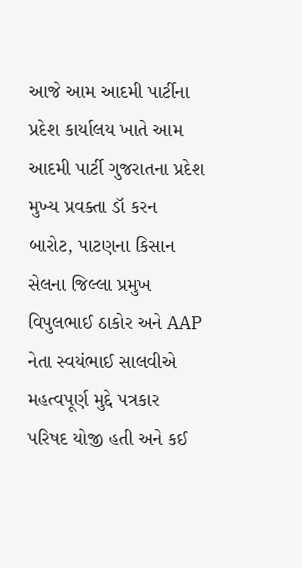આજે આમ આદમી પાર્ટીના પ્રદેશ કાર્યાલય ખાતે આમ આદમી પાર્ટી ગુજરાતના પ્રદેશ મુખ્ય પ્રવક્તા ડૉ કરન બારોટ, પાટણના કિસાન સેલના જિલ્લા પ્રમુખ વિપુલભાઈ ઠાકોર અને AAP નેતા સ્વયંભાઈ સાલવીએ મહત્વપૂર્ણ મુદ્દે પત્રકાર પરિષદ યોજી હતી અને કઈ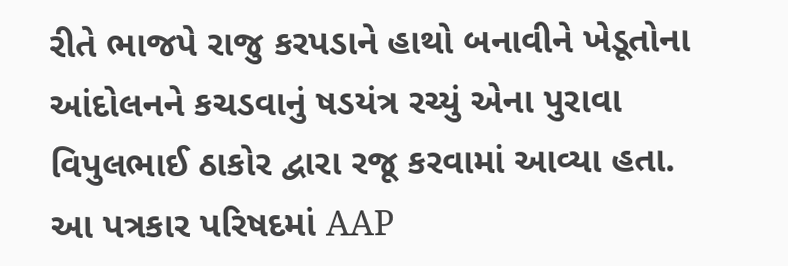રીતે ભાજપે રાજુ કરપડાને હાથો બનાવીને ખેડૂતોના આંદોલનને કચડવાનું ષડયંત્ર રચ્યું એના પુરાવા વિપુલભાઈ ઠાકોર દ્વારા રજૂ કરવામાં આવ્યા હતા. આ પત્રકાર પરિષદમાં AAP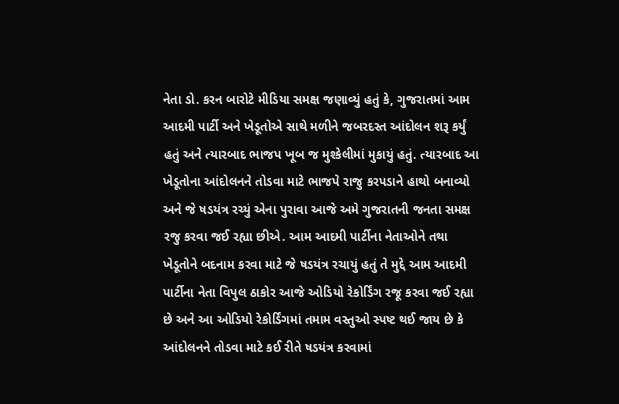નેતા ડો. કરન બારોટે મીડિયા સમક્ષ જણાવ્યું હતું કે, ગુજરાતમાં આમ આદમી પાર્ટી અને ખેડૂતોએ સાથે મળીને જબરદસ્ત આંદોલન શરૂ કર્યું હતું અને ત્યારબાદ ભાજપ ખૂબ જ મુશ્કેલીમાં મુકાયું હતું. ત્યારબાદ આ ખેડૂતોના આંદોલનને તોડવા માટે ભાજપે રાજુ કરપડાને હાથો બનાવ્યો અને જે ષડયંત્ર રચ્યું એના પુરાવા આજે અમે ગુજરાતની જનતા સમક્ષ રજુ કરવા જઈ રહ્યા છીએ. આમ આદમી પાર્ટીના નેતાઓને તથા ખેડૂતોને બદનામ કરવા માટે જે ષડયંત્ર રચાયું હતું તે મુદ્દે આમ આદમી પાર્ટીના નેતા વિપુલ ઠાકોર આજે ઓડિયો રેકોર્ડિંગ રજૂ કરવા જઈ રહ્યા છે અને આ ઓડિયો રેકોર્ડિંગમાં તમામ વસ્તુઓ સ્પષ્ટ થઈ જાય છે કે આંદોલનને તોડવા માટે કઈ રીતે ષડયંત્ર કરવામાં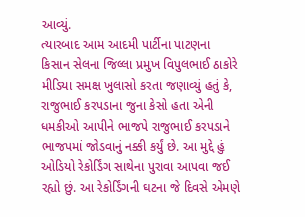આવ્યું.
ત્યારબાદ આમ આદમી પાર્ટીના પાટણના કિસાન સેલના જિલ્લા પ્રમુખ વિપુલભાઈ ઠાકોરે મીડિયા સમક્ષ ખુલાસો કરતા જણાવ્યું હતું કે, રાજુભાઈ કરપડાના જુના કેસો હતા એની ધમકીઓ આપીને ભાજપે રાજુભાઈ કરપડાને ભાજપમાં જોડવાનું નક્કી કર્યું છે. આ મુદ્દે હું ઓડિયો રેકોર્ડિંગ સાથેના પુરાવા આપવા જઈ રહ્યો છું. આ રેકોર્ડિંગની ઘટના જે દિવસે એમણે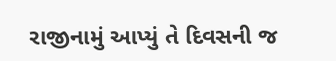રાજીનામું આપ્યું તે દિવસની જ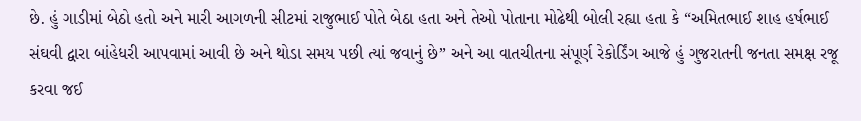છે. હું ગાડીમાં બેઠો હતો અને મારી આગળની સીટમાં રાજુભાઈ પોતે બેઠા હતા અને તેઓ પોતાના મોઢેથી બોલી રહ્યા હતા કે “અમિતભાઈ શાહ હર્ષભાઈ સંઘવી દ્વારા બાંહેધરી આપવામાં આવી છે અને થોડા સમય પછી ત્યાં જવાનું છે” અને આ વાતચીતના સંપૂર્ણ રેકોર્ડિંગ આજે હું ગુજરાતની જનતા સમક્ષ રજૂ કરવા જઈ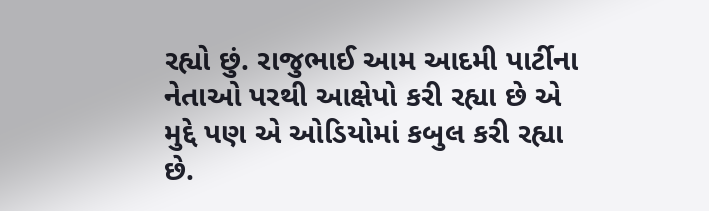રહ્યો છું. રાજુભાઈ આમ આદમી પાર્ટીના નેતાઓ પરથી આક્ષેપો કરી રહ્યા છે એ મુદ્દે પણ એ ઓડિયોમાં કબુલ કરી રહ્યા છે.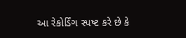આ રેકોર્ડિંગ સ્પષ્ટ કરે છે કે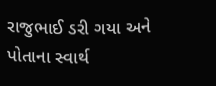રાજુભાઈ ડરી ગયા અને પોતાના સ્વાર્થ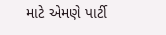માટે એમણે પાર્ટી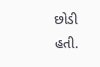છોડી હતી.